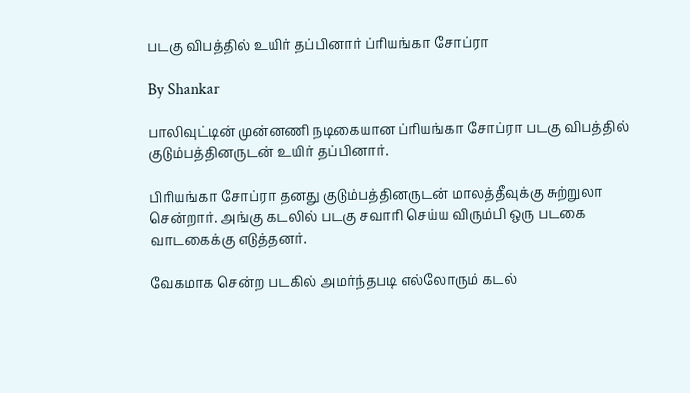படகு விபத்தில் உயிர் தப்பினார் ப்ரியங்கா சோப்ரா

By Shankar

பாலிவுட்டின் முன்னணி நடிகையான ப்ரியங்கா சோப்ரா படகு விபத்தில் குடும்பத்தினருடன் உயிர் தப்பினார்.

பிரியங்கா சோப்ரா தனது குடும்பத்தினருடன் மாலத்தீவுக்கு சுற்றுலா சென்றார். அங்கு கடலில் படகு சவாரி செய்ய விரும்பி ஒரு படகை வாடகைக்கு எடுத்தனர்.

வேகமாக சென்ற படகில் அமர்ந்தபடி எல்லோரும் கடல்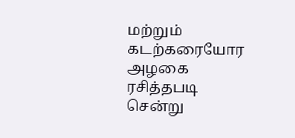மற்றும் கடற்கரையோர அழகை ரசித்தபடி சென்று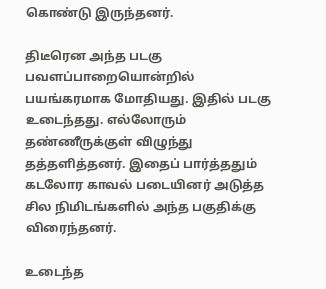கொண்டு இருந்தனர்.

திடீரென அந்த படகு பவளப்பாறையொன்றில் பயங்கரமாக மோதியது. இதில் படகு உடைந்தது. எல்லோரும் தண்ணீருக்குள் விழுந்து தத்தளித்தனர். இதைப் பார்த்ததும் கடலோர காவல் படையினர் அடுத்த சில நிமிடங்களில் அந்த பகுதிக்கு விரைந்தனர்.

உடைந்த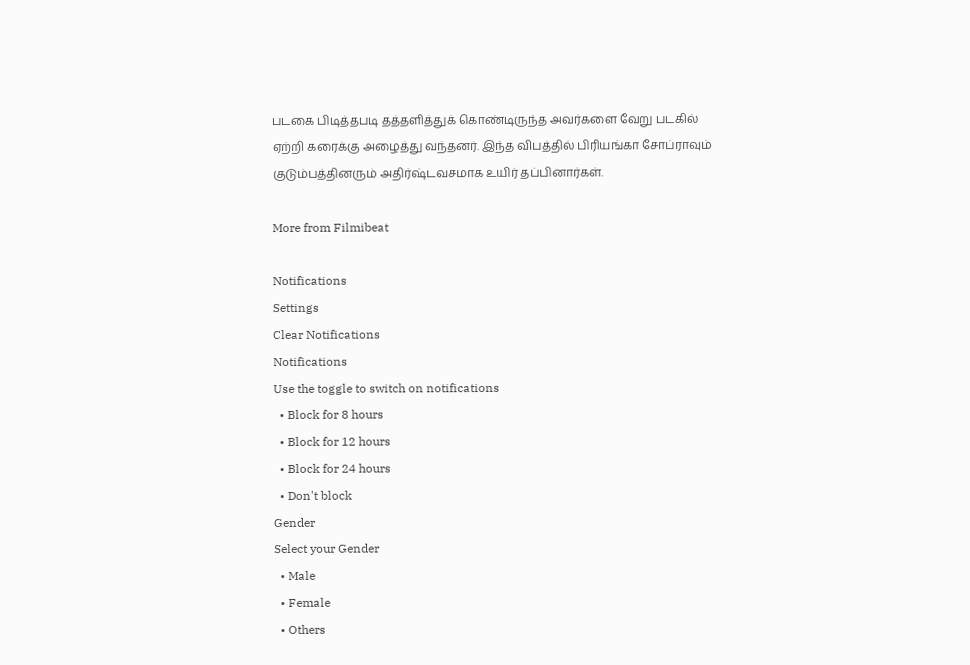படகை பிடித்தபடி தத்தளித்துக் கொண்டிருந்த அவர்களை வேறு படகில் ஏற்றி கரைக்கு அழைத்து வந்தனர். இந்த விபத்தில் பிரியங்கா சோப்ராவும் குடும்பத்தினரும் அதிர்ஷ்டவசமாக உயிர் தப்பினார்கள்.

More from Filmibeat

Notifications
Settings
Clear Notifications
Notifications
Use the toggle to switch on notifications
  • Block for 8 hours
  • Block for 12 hours
  • Block for 24 hours
  • Don't block
Gender
Select your Gender
  • Male
  • Female
  • Others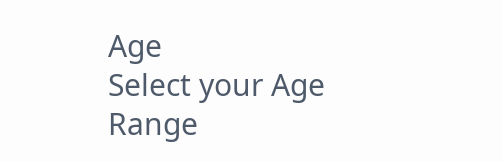Age
Select your Age Range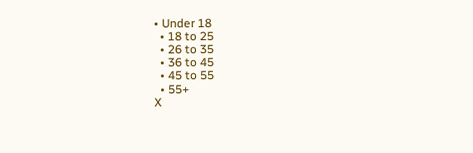• Under 18
  • 18 to 25
  • 26 to 35
  • 36 to 45
  • 45 to 55
  • 55+
X